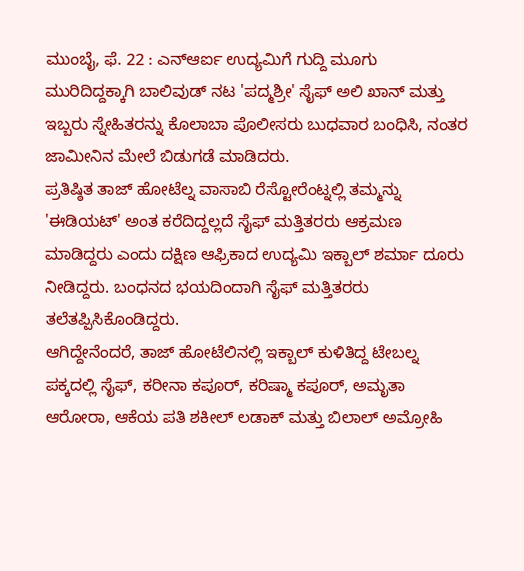ಮುಂಬೈ, ಫೆ. 22 : ಎನ್ಆರ್ಐ ಉದ್ಯಮಿಗೆ ಗುದ್ದಿ ಮೂಗು ಮುರಿದಿದ್ದಕ್ಕಾಗಿ ಬಾಲಿವುಡ್ ನಟ 'ಪದ್ಮಶ್ರೀ' ಸೈಫ್ ಅಲಿ ಖಾನ್ ಮತ್ತು ಇಬ್ಬರು ಸ್ನೇಹಿತರನ್ನು ಕೊಲಾಬಾ ಪೊಲೀಸರು ಬುಧವಾರ ಬಂಧಿಸಿ, ನಂತರ ಜಾಮೀನಿನ ಮೇಲೆ ಬಿಡುಗಡೆ ಮಾಡಿದರು.
ಪ್ರತಿಷ್ಠಿತ ತಾಜ್ ಹೋಟೆಲ್ನ ವಾಸಾಬಿ ರೆಸ್ಟೋರೆಂಟ್ನಲ್ಲಿ ತಮ್ಮನ್ನು 'ಈಡಿಯಟ್' ಅಂತ ಕರೆದಿದ್ದಲ್ಲದೆ ಸೈಫ್ ಮತ್ತಿತರರು ಆಕ್ರಮಣ ಮಾಡಿದ್ದರು ಎಂದು ದಕ್ಷಿಣ ಆಫ್ರಿಕಾದ ಉದ್ಯಮಿ ಇಕ್ಬಾಲ್ ಶರ್ಮಾ ದೂರು ನೀಡಿದ್ದರು. ಬಂಧನದ ಭಯದಿಂದಾಗಿ ಸೈಫ್ ಮತ್ತಿತರರು ತಲೆತಪ್ಪಿಸಿಕೊಂಡಿದ್ದರು.
ಆಗಿದ್ದೇನೆಂದರೆ, ತಾಜ್ ಹೋಟೆಲಿನಲ್ಲಿ ಇಕ್ಬಾಲ್ ಕುಳಿತಿದ್ದ ಟೇಬಲ್ನ ಪಕ್ಕದಲ್ಲಿ ಸೈಫ್, ಕರೀನಾ ಕಪೂರ್, ಕರಿಷ್ಮಾ ಕಪೂರ್, ಅಮೃತಾ ಆರೋರಾ, ಆಕೆಯ ಪತಿ ಶಕೀಲ್ ಲಡಾಕ್ ಮತ್ತು ಬಿಲಾಲ್ ಅಮ್ರೋಹಿ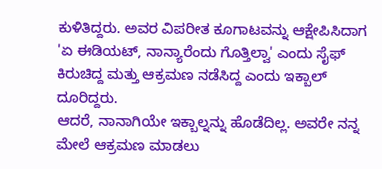ಕುಳಿತಿದ್ದರು. ಅವರ ವಿಪರೀತ ಕೂಗಾಟವನ್ನು ಆಕ್ಷೇಪಿಸಿದಾಗ 'ಏ ಈಡಿಯಟ್, ನಾನ್ಯಾರೆಂದು ಗೊತ್ತಿಲ್ವಾ' ಎಂದು ಸೈಫ್ ಕಿರುಚಿದ್ದ ಮತ್ತು ಆಕ್ರಮಣ ನಡೆಸಿದ್ದ ಎಂದು ಇಕ್ಬಾಲ್ ದೂರಿದ್ದರು.
ಆದರೆ, ನಾನಾಗಿಯೇ ಇಕ್ಬಾಲ್ನನ್ನು ಹೊಡೆದಿಲ್ಲ. ಅವರೇ ನನ್ನ ಮೇಲೆ ಆಕ್ರಮಣ ಮಾಡಲು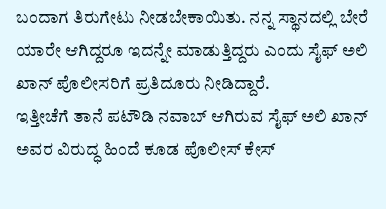ಬಂದಾಗ ತಿರುಗೇಟು ನೀಡಬೇಕಾಯಿತು. ನನ್ನ ಸ್ಥಾನದಲ್ಲಿ ಬೇರೆ ಯಾರೇ ಆಗಿದ್ದರೂ ಇದನ್ನೇ ಮಾಡುತ್ತಿದ್ದರು ಎಂದು ಸೈಫ್ ಅಲಿ ಖಾನ್ ಪೊಲೀಸರಿಗೆ ಪ್ರತಿದೂರು ನೀಡಿದ್ದಾರೆ.
ಇತ್ತೀಚೆಗೆ ತಾನೆ ಪಟೌಡಿ ನವಾಬ್ ಆಗಿರುವ ಸೈಫ್ ಅಲಿ ಖಾನ್ ಅವರ ವಿರುದ್ಧ ಹಿಂದೆ ಕೂಡ ಪೊಲೀಸ್ ಕೇಸ್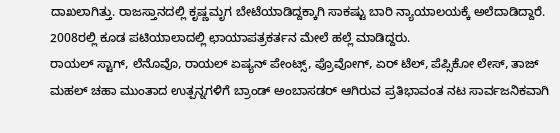ದಾಖಲಾಗಿತ್ತು. ರಾಜಸ್ತಾನದಲ್ಲಿ ಕೃಷ್ಣಮೃಗ ಬೇಟೆಯಾಡಿದ್ದಕ್ಕಾಗಿ ಸಾಕಷ್ಟು ಬಾರಿ ನ್ಯಾಯಾಲಯಕ್ಕೆ ಅಲೆದಾಡಿದ್ದಾರೆ. 2008ರಲ್ಲಿ ಕೂಡ ಪಟಿಯಾಲಾದಲ್ಲಿ ಛಾಯಾಪತ್ರಕರ್ತನ ಮೇಲೆ ಹಲ್ಲೆ ಮಾಡಿದ್ದರು.
ರಾಯಲ್ ಸ್ಟಾಗ್, ಲೆನೊವೊ, ರಾಯಲ್ ಏಷ್ಯನ್ ಪೇಂಟ್ಸ್, ಪ್ರೊವೋಗ್, ಏರ್ ಟೆಲ್, ಪೆಪ್ಸಿಕೋ ಲೇಸ್, ತಾಜ್ ಮಹಲ್ ಚಹಾ ಮುಂತಾದ ಉತ್ಪನ್ನಗಳಿಗೆ ಬ್ರಾಂಡ್ ಅಂಬಾಸಡರ್ ಆಗಿರುವ ಪ್ರತಿಭಾವಂತ ನಟ ಸಾರ್ವಜನಿಕವಾಗಿ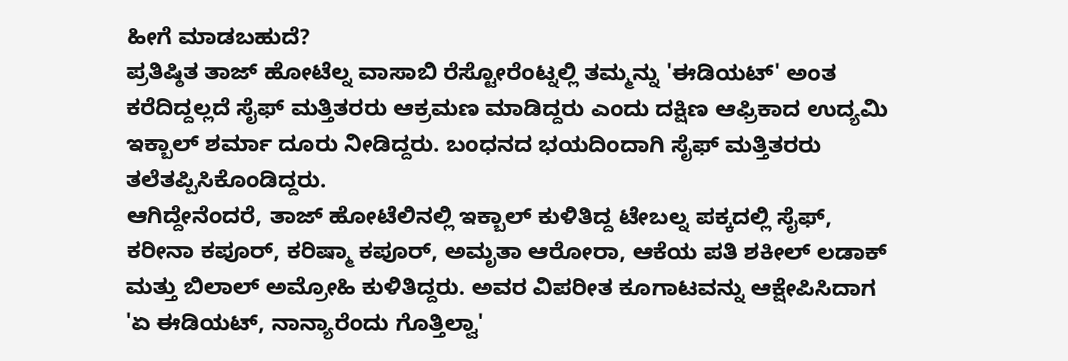ಹೀಗೆ ಮಾಡಬಹುದೆ?
ಪ್ರತಿಷ್ಠಿತ ತಾಜ್ ಹೋಟೆಲ್ನ ವಾಸಾಬಿ ರೆಸ್ಟೋರೆಂಟ್ನಲ್ಲಿ ತಮ್ಮನ್ನು 'ಈಡಿಯಟ್' ಅಂತ ಕರೆದಿದ್ದಲ್ಲದೆ ಸೈಫ್ ಮತ್ತಿತರರು ಆಕ್ರಮಣ ಮಾಡಿದ್ದರು ಎಂದು ದಕ್ಷಿಣ ಆಫ್ರಿಕಾದ ಉದ್ಯಮಿ ಇಕ್ಬಾಲ್ ಶರ್ಮಾ ದೂರು ನೀಡಿದ್ದರು. ಬಂಧನದ ಭಯದಿಂದಾಗಿ ಸೈಫ್ ಮತ್ತಿತರರು ತಲೆತಪ್ಪಿಸಿಕೊಂಡಿದ್ದರು.
ಆಗಿದ್ದೇನೆಂದರೆ, ತಾಜ್ ಹೋಟೆಲಿನಲ್ಲಿ ಇಕ್ಬಾಲ್ ಕುಳಿತಿದ್ದ ಟೇಬಲ್ನ ಪಕ್ಕದಲ್ಲಿ ಸೈಫ್, ಕರೀನಾ ಕಪೂರ್, ಕರಿಷ್ಮಾ ಕಪೂರ್, ಅಮೃತಾ ಆರೋರಾ, ಆಕೆಯ ಪತಿ ಶಕೀಲ್ ಲಡಾಕ್ ಮತ್ತು ಬಿಲಾಲ್ ಅಮ್ರೋಹಿ ಕುಳಿತಿದ್ದರು. ಅವರ ವಿಪರೀತ ಕೂಗಾಟವನ್ನು ಆಕ್ಷೇಪಿಸಿದಾಗ 'ಏ ಈಡಿಯಟ್, ನಾನ್ಯಾರೆಂದು ಗೊತ್ತಿಲ್ವಾ'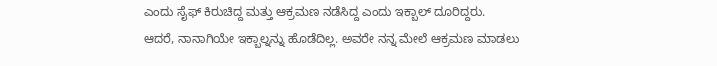ಎಂದು ಸೈಫ್ ಕಿರುಚಿದ್ದ ಮತ್ತು ಆಕ್ರಮಣ ನಡೆಸಿದ್ದ ಎಂದು ಇಕ್ಬಾಲ್ ದೂರಿದ್ದರು.
ಆದರೆ, ನಾನಾಗಿಯೇ ಇಕ್ಬಾಲ್ನನ್ನು ಹೊಡೆದಿಲ್ಲ. ಅವರೇ ನನ್ನ ಮೇಲೆ ಆಕ್ರಮಣ ಮಾಡಲು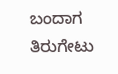ಬಂದಾಗ ತಿರುಗೇಟು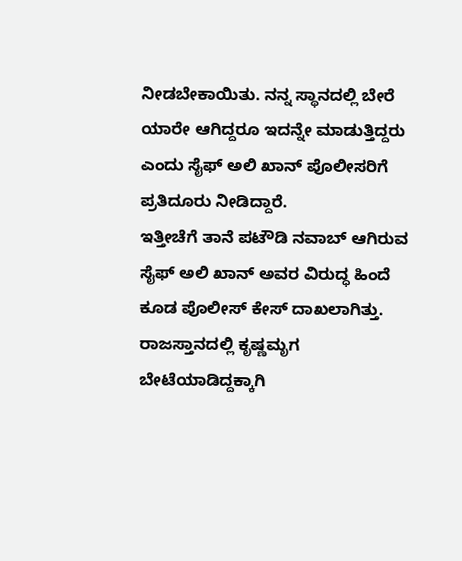ನೀಡಬೇಕಾಯಿತು. ನನ್ನ ಸ್ಥಾನದಲ್ಲಿ ಬೇರೆ ಯಾರೇ ಆಗಿದ್ದರೂ ಇದನ್ನೇ ಮಾಡುತ್ತಿದ್ದರು ಎಂದು ಸೈಫ್ ಅಲಿ ಖಾನ್ ಪೊಲೀಸರಿಗೆ ಪ್ರತಿದೂರು ನೀಡಿದ್ದಾರೆ.
ಇತ್ತೀಚೆಗೆ ತಾನೆ ಪಟೌಡಿ ನವಾಬ್ ಆಗಿರುವ ಸೈಫ್ ಅಲಿ ಖಾನ್ ಅವರ ವಿರುದ್ಧ ಹಿಂದೆ ಕೂಡ ಪೊಲೀಸ್ ಕೇಸ್ ದಾಖಲಾಗಿತ್ತು. ರಾಜಸ್ತಾನದಲ್ಲಿ ಕೃಷ್ಣಮೃಗ ಬೇಟೆಯಾಡಿದ್ದಕ್ಕಾಗಿ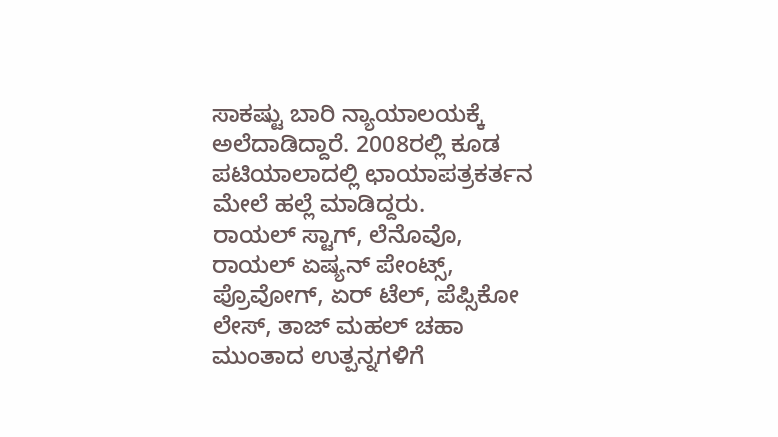ಸಾಕಷ್ಟು ಬಾರಿ ನ್ಯಾಯಾಲಯಕ್ಕೆ ಅಲೆದಾಡಿದ್ದಾರೆ. 2008ರಲ್ಲಿ ಕೂಡ ಪಟಿಯಾಲಾದಲ್ಲಿ ಛಾಯಾಪತ್ರಕರ್ತನ ಮೇಲೆ ಹಲ್ಲೆ ಮಾಡಿದ್ದರು.
ರಾಯಲ್ ಸ್ಟಾಗ್, ಲೆನೊವೊ, ರಾಯಲ್ ಏಷ್ಯನ್ ಪೇಂಟ್ಸ್, ಪ್ರೊವೋಗ್, ಏರ್ ಟೆಲ್, ಪೆಪ್ಸಿಕೋ ಲೇಸ್, ತಾಜ್ ಮಹಲ್ ಚಹಾ ಮುಂತಾದ ಉತ್ಪನ್ನಗಳಿಗೆ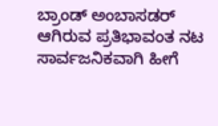ಬ್ರಾಂಡ್ ಅಂಬಾಸಡರ್ ಆಗಿರುವ ಪ್ರತಿಭಾವಂತ ನಟ ಸಾರ್ವಜನಿಕವಾಗಿ ಹೀಗೆ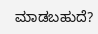ಮಾಡಬಹುದೆ?